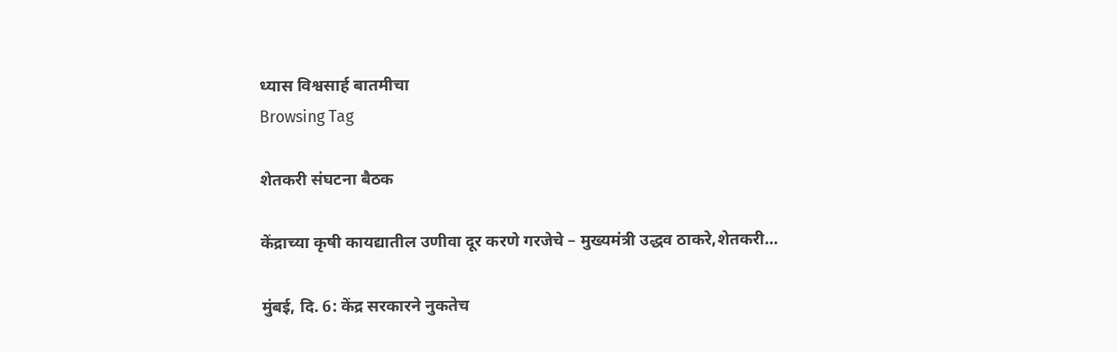ध्यास विश्वसार्ह बातमीचा
Browsing Tag

शेतकरी संघटना बैठक

केंद्राच्या कृषी कायद्यातील उणीवा दूर करणे गरजेचे – मुख्यमंत्री उद्धव ठाकरे,शेतकरी…

मुंबई, दि. 6: केंद्र सरकारने नुकतेच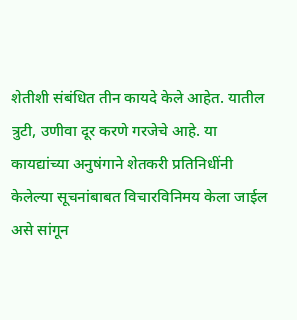शेतीशी संबंधित तीन कायदे केले आहेत. यातील त्रुटी, उणीवा दूर करणे गरजेचे आहे. या कायद्यांच्या अनुषंगाने शेतकरी प्रतिनिधींनी केलेल्या सूचनांबाबत विचारविनिमय केला जाईल असे सांगून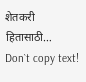शेतकरी हितासाठी…
Don`t copy text!